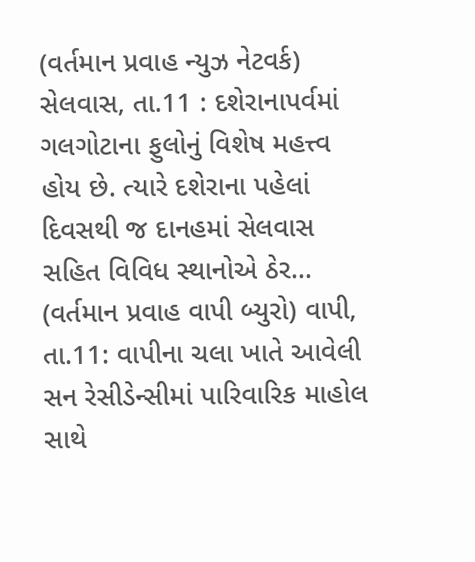(વર્તમાન પ્રવાહ ન્યુઝ નેટવર્ક) સેલવાસ, તા.11 : દશેરાનાપર્વમાં ગલગોટાના ફુલોનું વિશેષ મહત્ત્વ હોય છે. ત્યારે દશેરાના પહેલાં દિવસથી જ દાનહમાં સેલવાસ સહિત વિવિધ સ્થાનોએ ઠેર...
(વર્તમાન પ્રવાહ વાપી બ્યુરો) વાપી, તા.11: વાપીના ચલા ખાતે આવેલી સન રેસીડેન્સીમાં પારિવારિક માહોલ સાથે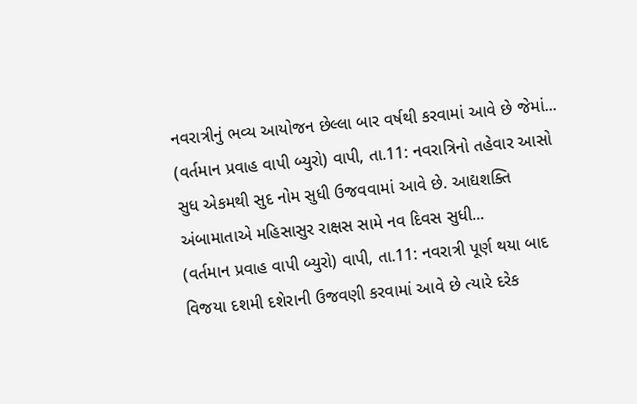નવરાત્રીનું ભવ્ય આયોજન છેલ્લા બાર વર્ષથી કરવામાં આવે છે જેમાં...
(વર્તમાન પ્રવાહ વાપી બ્યુરો) વાપી, તા.11: નવરાત્રિનો તહેવાર આસો સુધ એકમથી સુદ નોમ સુધી ઉજવવામાં આવે છે. આદ્યશક્તિ અંબામાતાએ મહિસાસુર રાક્ષસ સામે નવ દિવસ સુધી...
(વર્તમાન પ્રવાહ વાપી બ્યુરો) વાપી, તા.11: નવરાત્રી પૂર્ણ થયા બાદ વિજયા દશમી દશેરાની ઉજવણી કરવામાં આવે છે ત્યારે દરેક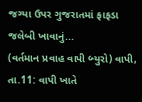જગ્યા ઉપર ગુજરાતમાં ફાફડા જલેબી ખાવાનું...
(વર્તમાન પ્રવાહ વાપી બ્યુરો) વાપી, તા.11: વાપી ખાતે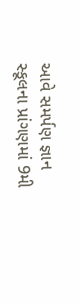આવે સમર્પણ જ્ઞાન સ્કૂલના પ્રાંગણમાં 9મી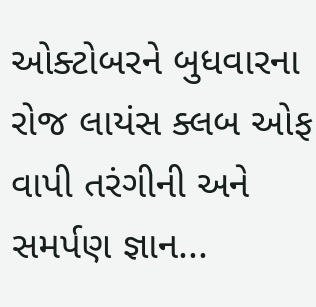ઓક્ટોબરને બુધવારના રોજ લાયંસ ક્લબ ઓફ વાપી તરંગીની અને સમર્પણ જ્ઞાન...